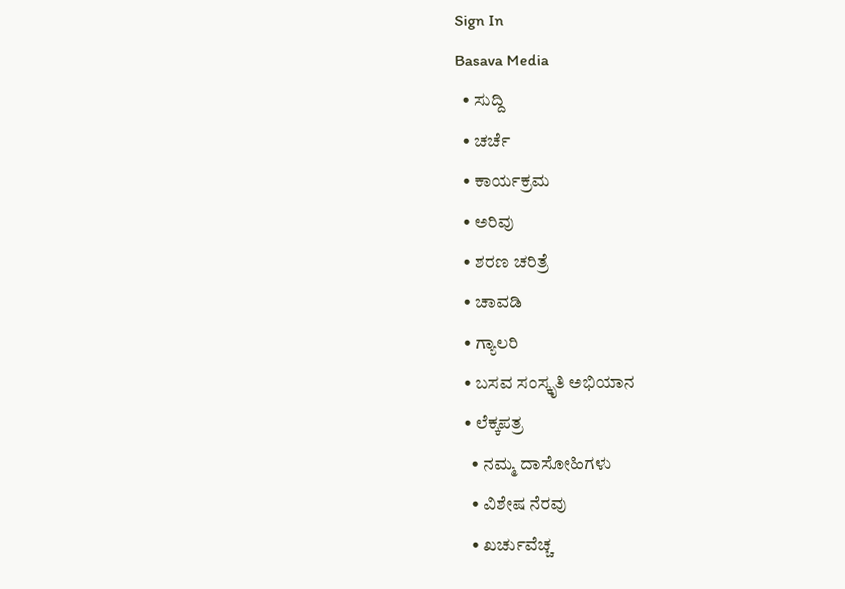Sign In
Basava Media
  • ಸುದ್ದಿ
  • ಚರ್ಚೆ
  • ಕಾರ್ಯಕ್ರಮ
  • ಅರಿವು
  • ಶರಣ ಚರಿತ್ರೆ
  • ಚಾವಡಿ
  • ಗ್ಯಾಲರಿ
  • ಬಸವ ಸಂಸ್ಕೃತಿ ಅಭಿಯಾನ
  • ಲೆಕ್ಕಪತ್ರ
    • ನಮ್ಮ ದಾಸೋಹಿಗಳು
    • ವಿಶೇಷ ನೆರವು
    • ಖರ್ಚುವೆಚ್ಚ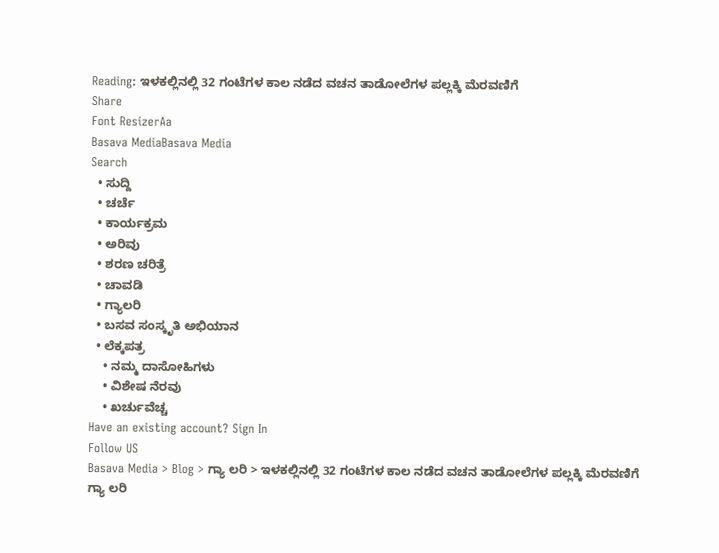Reading: ಇಳಕಲ್ಲಿನಲ್ಲಿ 32 ಗಂಟೆಗಳ ಕಾಲ ನಡೆದ ವಚನ ತಾಡೋಲೆಗಳ ಪಲ್ಲಕ್ಕಿ ಮೆರವಣಿಗೆ
Share
Font ResizerAa
Basava MediaBasava Media
Search
  • ಸುದ್ದಿ
  • ಚರ್ಚೆ
  • ಕಾರ್ಯಕ್ರಮ
  • ಅರಿವು
  • ಶರಣ ಚರಿತ್ರೆ
  • ಚಾವಡಿ
  • ಗ್ಯಾಲರಿ
  • ಬಸವ ಸಂಸ್ಕೃತಿ ಅಭಿಯಾನ
  • ಲೆಕ್ಕಪತ್ರ
    • ನಮ್ಮ ದಾಸೋಹಿಗಳು
    • ವಿಶೇಷ ನೆರವು
    • ಖರ್ಚುವೆಚ್ಚ
Have an existing account? Sign In
Follow US
Basava Media > Blog > ಗ್ಯಾ ಲರಿ > ಇಳಕಲ್ಲಿನಲ್ಲಿ 32 ಗಂಟೆಗಳ ಕಾಲ ನಡೆದ ವಚನ ತಾಡೋಲೆಗಳ ಪಲ್ಲಕ್ಕಿ ಮೆರವಣಿಗೆ
ಗ್ಯಾ ಲರಿ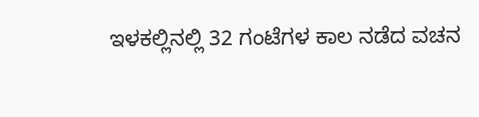ಇಳಕಲ್ಲಿನಲ್ಲಿ 32 ಗಂಟೆಗಳ ಕಾಲ ನಡೆದ ವಚನ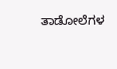ತಾಡೋಲೆಗಳ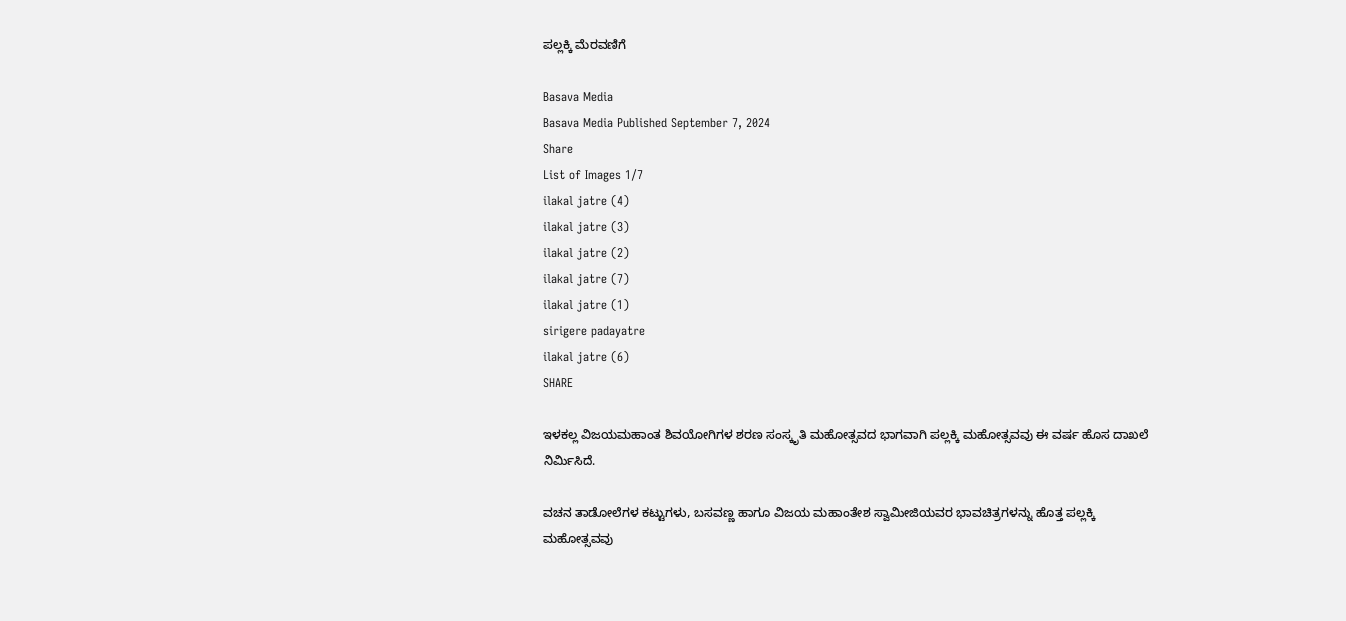ಪಲ್ಲಕ್ಕಿ ಮೆರವಣಿಗೆ

Basava Media
Basava Media Published September 7, 2024
Share
List of Images 1/7
ilakal jatre (4)
ilakal jatre (3)
ilakal jatre (2)
ilakal jatre (7)
ilakal jatre (1)
sirigere padayatre
ilakal jatre (6)
SHARE

ಇಳಕಲ್ಲ ವಿಜಯಮಹಾಂತ ಶಿವಯೋಗಿಗಳ ಶರಣ ಸಂಸ್ಕೃತಿ ಮಹೋತ್ಸವದ ಭಾಗವಾಗಿ ಪಲ್ಲಕ್ಕಿ ಮಹೋತ್ಸವವು ಈ ವರ್ಷ ಹೊಸ ದಾಖಲೆ ನಿರ್ಮಿಸಿದೆ.

ವಚನ ತಾಡೋಲೆಗಳ ಕಟ್ಟುಗಳು, ಬಸವಣ್ಣ ಹಾಗೂ ವಿಜಯ ಮಹಾಂತೇಶ ಸ್ವಾಮೀಜಿಯವರ ಭಾವಚಿತ್ರಗಳನ್ನು ಹೊತ್ತ ಪಲ್ಲಕ್ಕಿ ಮಹೋತ್ಸವವು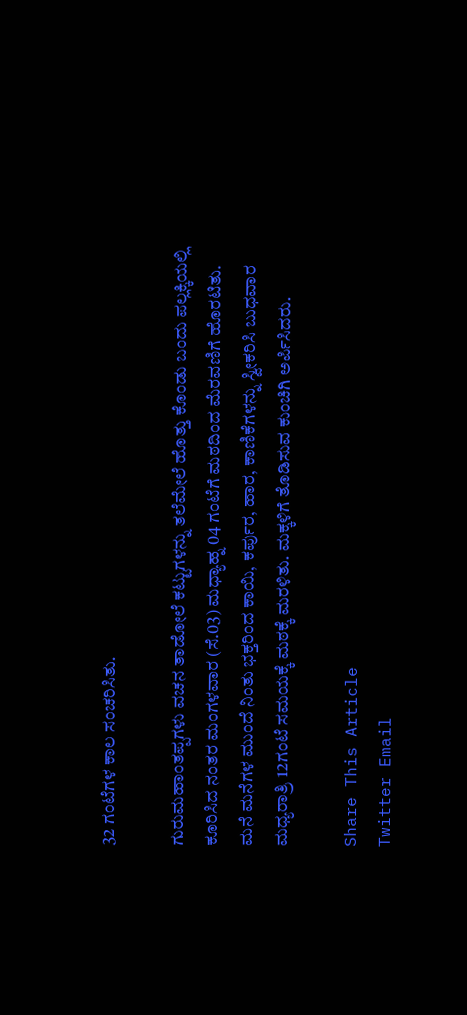32 ಗಂಟೆಗಳ ಕಾಲ ಸಂಚರಿಸಿತು.

ಗುರುಮಹಾಂತಪ್ಪಗಳು ವಚನ ತಾಡೋಲೆ ಕಟ್ಟುಗಳನ್ನು ತಲೆಮೇಲೆ ಹೊತ್ತು ಕೊಂಡು ಬಂದು ಪಲ್ಲಕ್ಕಿಯಲ್ಲಿ ಕೂರಿಸಿದ ನಂತರ ಮಂಗಳವಾರ (ಸೆ.03) ಮಧ್ಯಾಹ್ನ 04 ಗಂಟೆಗೆ ಮಠದಿಂದ ಮೆರವಣಿಗೆ ಹೊರಟಿತು. ಮನೆ ಮನೆಗಳ ಮುಂದೆ ನಿಂತು ಭಕ್ತರಿಂದ ಕಾಯಿ, ಕರ್ಪುರ, ಹಾರ, ಕಾಣಿಕೆಗಳನ್ನು ಸ್ವೀಕರಿಸಿ ಬುಧವಾರ ಮಧ್ಯರಾತ್ರಿ 12ಗಂಟೆ ಸಮಯಕ್ಕೆ ಮಠಕ್ಕೆ ಮರಳಿತು. ಮಕ್ಕಳಿಗೆ ತೊಡಿಸುವ ಕುಂಚಿಗಿ ಅರ್ಪಿಸಿದರು.

Share This Article
Twitter Email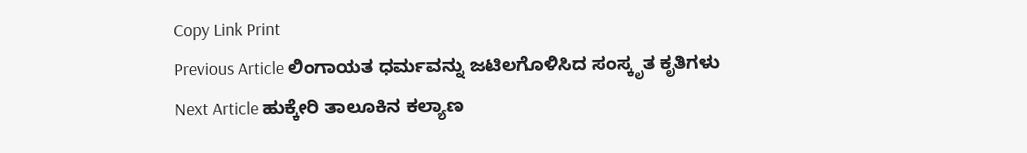Copy Link Print
Previous Article ಲಿಂಗಾಯತ ಧರ್ಮವನ್ನು ಜಟಿಲಗೊಳಿಸಿದ ಸಂಸ್ಕೃತ ಕೃತಿಗಳು
Next Article ಹುಕ್ಕೇರಿ ತಾಲೂಕಿನ ಕಲ್ಯಾಣ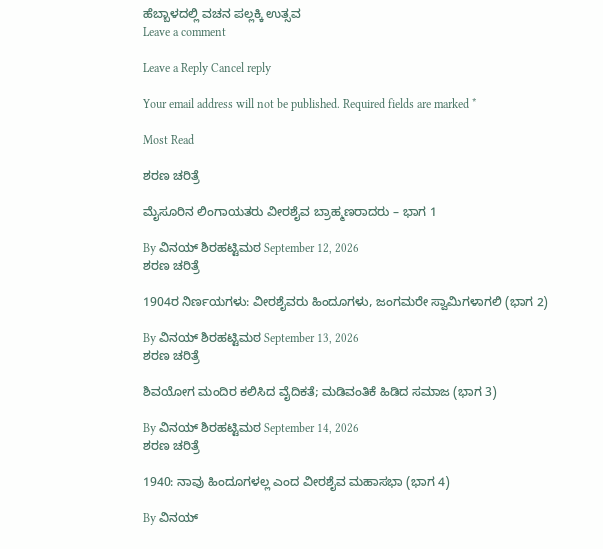ಹೆಬ್ಬಾಳದಲ್ಲಿ ವಚನ ಪಲ್ಲಕ್ಕಿ ಉತ್ಸವ
Leave a comment

Leave a Reply Cancel reply

Your email address will not be published. Required fields are marked *

Most Read

ಶರಣ ಚರಿತ್ರೆ

ಮೈಸೂರಿನ ಲಿಂಗಾಯತರು ವೀರಶೈವ ಬ್ರಾಹ್ಮಣರಾದರು – ಭಾಗ 1

By ವಿನಯ್ ಶಿರಹಟ್ಟಿಮಠ September 12, 2026
ಶರಣ ಚರಿತ್ರೆ

1904ರ ನಿರ್ಣಯಗಳು: ವೀರಶೈವರು ಹಿಂದೂಗಳು, ಜಂಗಮರೇ ಸ್ವಾಮಿಗಳಾಗಲಿ (ಭಾಗ 2)

By ವಿನಯ್ ಶಿರಹಟ್ಟಿಮಠ September 13, 2026
ಶರಣ ಚರಿತ್ರೆ

ಶಿವಯೋಗ ಮಂದಿರ ಕಲಿಸಿದ ವೈದಿಕತೆ; ಮಡಿವಂತಿಕೆ ಹಿಡಿದ ಸಮಾಜ (ಭಾಗ 3)

By ವಿನಯ್ ಶಿರಹಟ್ಟಿಮಠ September 14, 2026
ಶರಣ ಚರಿತ್ರೆ

1940: ನಾವು ಹಿಂದೂಗಳಲ್ಲ ಎಂದ ವೀರಶೈವ ಮಹಾಸಭಾ (ಭಾಗ 4)

By ವಿನಯ್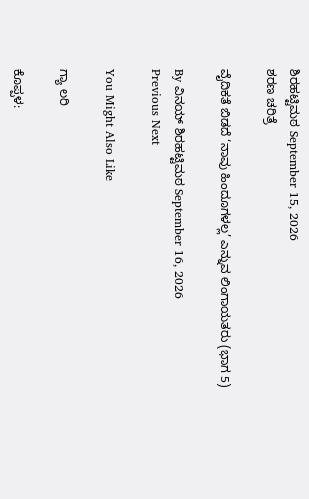ಶಿರಹಟ್ಟಿಮಠ September 15, 2026
ಶರಣ ಚರಿತ್ರೆ

ವೈದಿಕತೆ ಬಿಡದೆ ‘ನಾವು ಹಿಂದೂಗಳಲ್ಲ’ ಎನ್ನುವ ಲಿಂಗಾಯತರು (ಭಾಗ 5)

By ವಿನಯ್ ಶಿರಹಟ್ಟಿಮಠ September 16, 2026
Previous Next

You Might Also Like

ಗ್ಯಾ ಲರಿ

ಕೊಪ್ಪಳ: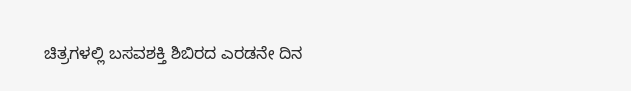ಚಿತ್ರಗಳಲ್ಲಿ ಬಸವಶಕ್ತಿ ಶಿಬಿರದ ಎರಡನೇ ದಿನ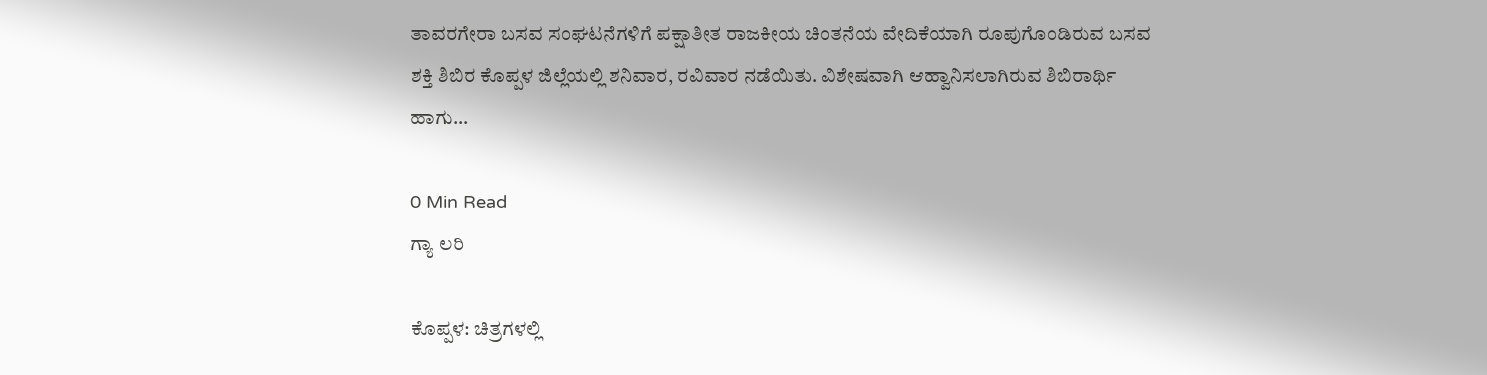ತಾವರಗೇರಾ ಬಸವ ಸಂಘಟನೆಗಳಿಗೆ ಪಕ್ಷಾತೀತ ರಾಜಕೀಯ ಚಿಂತನೆಯ ವೇದಿಕೆಯಾಗಿ ರೂಪುಗೊಂಡಿರುವ ಬಸವ ಶಕ್ತಿ ಶಿಬಿರ ಕೊಪ್ಪಳ ಜಿಲ್ಲೆಯಲ್ಲಿ ಶನಿವಾರ, ರವಿವಾರ ನಡೆಯಿತು. ವಿಶೇಷವಾಗಿ ಆಹ್ವಾನಿಸಲಾಗಿರುವ ಶಿಬಿರಾರ್ಥಿ ಹಾಗು…

0 Min Read
ಗ್ಯಾ ಲರಿ

ಕೊಪ್ಪಳ: ಚಿತ್ರಗಳಲ್ಲಿ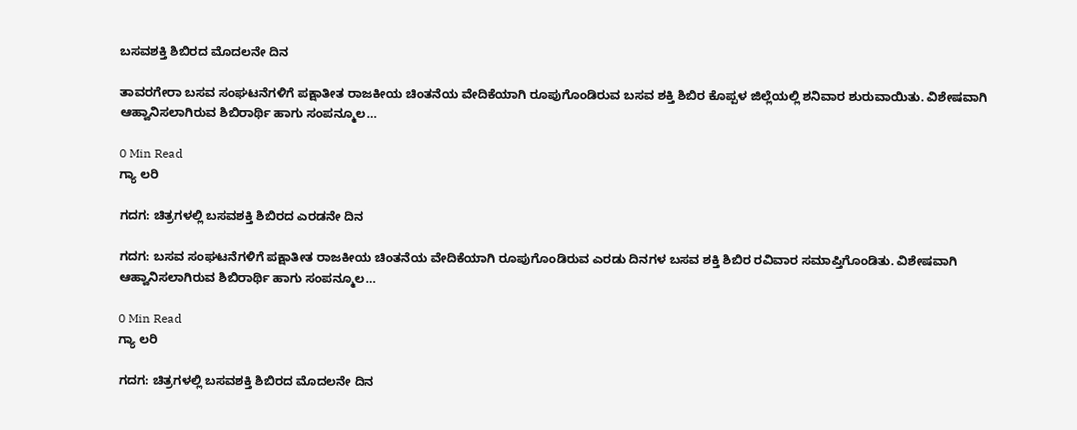ಬಸವಶಕ್ತಿ ಶಿಬಿರದ ಮೊದಲನೇ ದಿನ

ತಾವರಗೇರಾ ಬಸವ ಸಂಘಟನೆಗಳಿಗೆ ಪಕ್ಷಾತೀತ ರಾಜಕೀಯ ಚಿಂತನೆಯ ವೇದಿಕೆಯಾಗಿ ರೂಪುಗೊಂಡಿರುವ ಬಸವ ಶಕ್ತಿ ಶಿಬಿರ ಕೊಪ್ಪಳ ಜಿಲ್ಲೆಯಲ್ಲಿ ಶನಿವಾರ ಶುರುವಾಯಿತು. ವಿಶೇಷವಾಗಿ ಆಹ್ವಾನಿಸಲಾಗಿರುವ ಶಿಬಿರಾರ್ಥಿ ಹಾಗು ಸಂಪನ್ಮೂಲ…

0 Min Read
ಗ್ಯಾ ಲರಿ

ಗದಗ: ಚಿತ್ರಗಳಲ್ಲಿ ಬಸವಶಕ್ತಿ ಶಿಬಿರದ ಎರಡನೇ ದಿನ

ಗದಗ: ಬಸವ ಸಂಘಟನೆಗಳಿಗೆ ಪಕ್ಷಾತೀತ ರಾಜಕೀಯ ಚಿಂತನೆಯ ವೇದಿಕೆಯಾಗಿ ರೂಪುಗೊಂಡಿರುವ ಎರಡು ದಿನಗಳ ಬಸವ ಶಕ್ತಿ ಶಿಬಿರ ರವಿವಾರ ಸಮಾಪ್ತಿಗೊಂಡಿತು. ವಿಶೇಷವಾಗಿ ಆಹ್ವಾನಿಸಲಾಗಿರುವ ಶಿಬಿರಾರ್ಥಿ ಹಾಗು ಸಂಪನ್ಮೂಲ…

0 Min Read
ಗ್ಯಾ ಲರಿ

ಗದಗ: ಚಿತ್ರಗಳಲ್ಲಿ ಬಸವಶಕ್ತಿ ಶಿಬಿರದ ಮೊದಲನೇ ದಿನ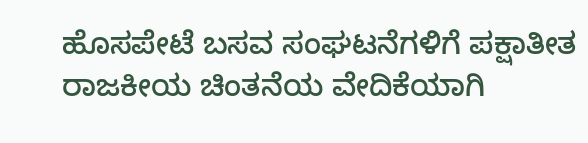ಹೊಸಪೇಟೆ ಬಸವ ಸಂಘಟನೆಗಳಿಗೆ ಪಕ್ಷಾತೀತ ರಾಜಕೀಯ ಚಿಂತನೆಯ ವೇದಿಕೆಯಾಗಿ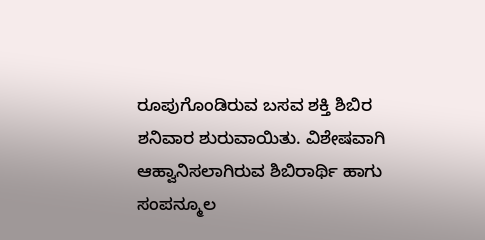ರೂಪುಗೊಂಡಿರುವ ಬಸವ ಶಕ್ತಿ ಶಿಬಿರ ಶನಿವಾರ ಶುರುವಾಯಿತು. ವಿಶೇಷವಾಗಿ ಆಹ್ವಾನಿಸಲಾಗಿರುವ ಶಿಬಿರಾರ್ಥಿ ಹಾಗು ಸಂಪನ್ಮೂಲ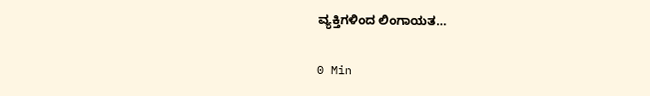ವ್ಯಕ್ತಿಗಳಿಂದ ಲಿಂಗಾಯತ…

0 Min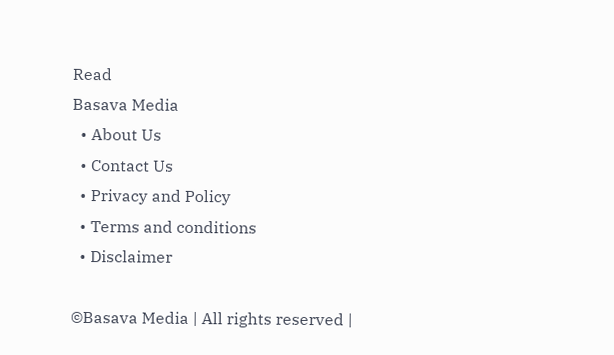Read
Basava Media
  • About Us
  • Contact Us
  • Privacy and Policy
  • Terms and conditions
  • Disclaimer

©Basava Media | All rights reserved |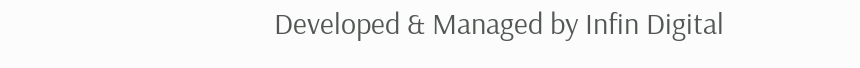Developed & Managed by Infin Digital